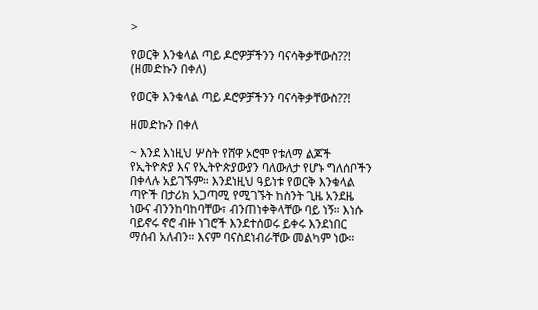>

የወርቅ እንቁላል ጣይ ዶሮዎቻችንን ባናሳቅቃቸውስ??! (ዘመድኩን በቀለ)

የወርቅ እንቁላል ጣይ ዶሮዎቻችንን ባናሳቅቃቸውስ??!

ዘመድኩን በቀለ

~ እንደ እነዚህ ሦስት የሸዋ ኦሮሞ የቱለማ ልጆች የኢትዮጵያ እና የኢትዮጵያውያን ባለውለታ የሆኑ ግለሰቦችን በቀላሉ አይገኙም። እንደነዚህ ዓይነቱ የወርቅ እንቁላል ጣዮች በታሪክ አጋጣሚ የሚገኙት ከስንት ጊዜ አንደዜ ነውና ብንንከባከባቸው፣ ብንጠነቀቅላቸው ባይ ነኝ። እነሱ ባይኖሩ ኖሮ ብዙ ነገሮች እንደተሰወሩ ይቀሩ እንደነበር ማሰብ አለብን። እናም ባናስደነብራቸው መልካም ነው።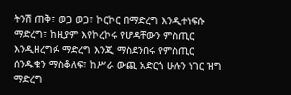ትንሽ ጠቅ፣ ወጋ ወጋ፣ ኮርኮር በማድረግ እንዲተነፍሱ ማድረግ፣ ከዚያም እየኮረኮሩ የሆዳቸውን ምስጢር እንዲዘረግፉ ማድረግ እንጂ ማስደንበሩ የምስጢር ሰንዱቁን ማስቆለፍ፣ ከሥራ ውጪ አድርጎ ሁሉን ነገር ዝግ ማድረግ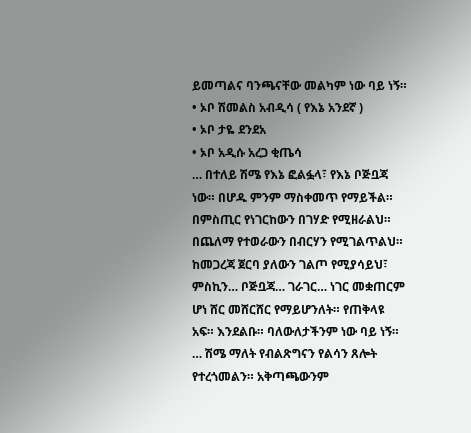ይመጣልና ባንጫናቸው መልካም ነው ባይ ነኝ።
• ኦቦ ሽመልስ አብዲሳ ( የእኔ አንደኛ )
• ኦቦ ታዬ ደንደአ
• ኦቦ አዲሱ አረጋ ቂጤሳ
… በተለይ ሽሜ የእኔ ፎልፏላ፣ የእኔ ቦጅቧጃ ነው። በሆዱ ምንም ማስቀመጥ የማይችል። በምስጢር የነገርከውን በገሃድ የሚዘራልህ። በጨለማ የተወራውን በብርሃን የሚገልጥልህ። ከመጋረጃ ጀርባ ያለውን ገልጦ የሚያሳይህ፣ ምስኪን… ቦጅቧጃ… ገራገር… ነገር መቋጠርም ሆነ ሸር መሸርሸር የማይሆንለት። የጠቅላዩ አፍ። እንደልቡ። ባለውለታችንም ነው ባይ ነኝ።
… ሽሜ ማለት የብልጽግናን የልሳን ጸሎት የተረጎመልን። አቅጣጫውንም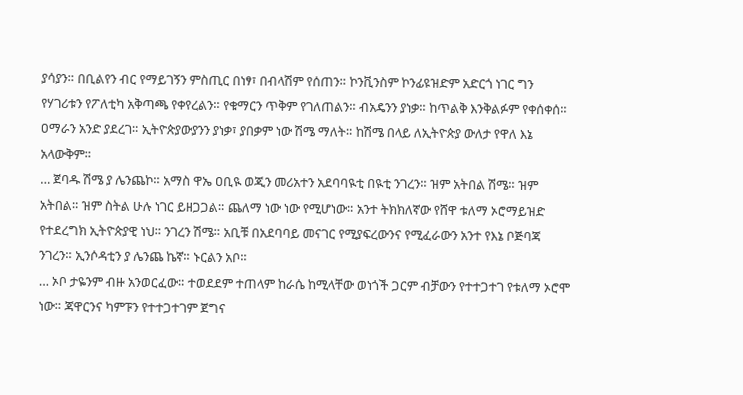ያሳያን። በቢልየን ብር የማይገኝን ምስጢር በነፃ፣ በብላሽም የሰጠን። ኮንቪንስም ኮንፊዩዝድም አድርጎ ነገር ግን የሃገሪቱን የፖለቲካ አቅጣጫ የቀየረልን። የቁማርን ጥቅም የገለጠልን። ብአዴንን ያነቃ። ከጥልቅ እንቅልፉም የቀሰቀሰ። ዐማራን አንድ ያደረገ። ኢትዮጵያውያንን ያነቃ፣ ያበቃም ነው ሽሜ ማለት። ከሽሜ በላይ ለኢትዮጵያ ውለታ የዋለ እኔ አላውቅም።
… ጀባዱ ሽሜ ያ ሌንጨኮ። አማስ ዋኤ ዐቢዪ ወጂን መሪአተን አደባባዪቲ በዪቲ ንገረን። ዝም አትበል ሽሜ። ዝም አትበል። ዝም ስትል ሁሉ ነገር ይዘጋጋል። ጨለማ ነው ነው የሚሆነው። አንተ ትክክለኛው የሸዋ ቱለማ ኦሮማይዝድ የተደረግክ ኢትዮጵያዊ ነህ። ንገረን ሽሜ። አቢቹ በአደባባይ መናገር የሚያፍረውንና የሚፈራውን አንተ የእኔ ቦጅባጃ ንገረን። ኢንሶዳቲን ያ ሌንጨ ኬኛ። ኑርልን አቦ።
… ኦቦ ታዬንም ብዙ አንወርፈው። ተወደደም ተጠላም ከራሴ ከሚላቸው ወነጎች ጋርም ብቻውን የተተጋተገ የቱለማ ኦሮሞ ነው። ጃዋርንና ካምፑን የተተጋተገም ጀግና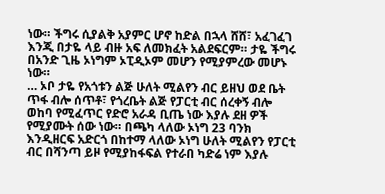ነው። ችግሩ ሲያልቅ አያምር ሆኖ ከድል በኋላ ሸሸ፣ አፈገፈገ እንጂ በታዬ ላይ ብዙ አፍ ለመክፈት አልደፍርም። ታዬ ችግሩ በአንድ ጊዜ ኦነግም ኦፒዲኦም መሆን የሚያምረው መሆኑ ነው።
… ኦቦ ታዬ የአጎቱን ልጅ ሁለት ሚልየን ብር ይዘህ ወደ ቤት ጥፋ ብሎ ሰጥቶ፣ የጎረቤት ልጅ የፓርቲ ብር ሰረቀኝ ብሎ ወከባ የሚፈጥር የድሮ አራዳ ቢጤ ነው እያሉ ደዘ ዎች የሚያሙት ሰው ነው። በጫካ ላለው ኦነግ 23 ባንክ እንዲዘርፍ አድርጎ በከተማ ላለው ኦነግ ሁለት ሚልየን የፓርቲ ብር በሻንጣ ይዞ የሚያከፋፍል የተራበ ካድሬ ነም እያሉ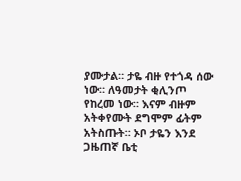ያሙታል። ታዬ ብዙ የተጎዳ ሰው ነው። ለዓመታት ቂሊንጦ የከረመ ነው። እናም ብዙም አትቀየሙት ደግሞም ፊትም አትስጡት። ኦቦ ታዬን እንደ ጋዜጠኛ ቤቲ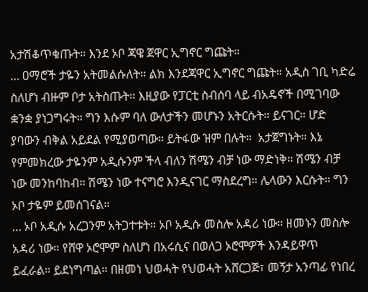አታሽቆጥቁጡት። እንደ ኦቦ ጃዌ ጀዋር ኢግኖር ግጩት።
… ዐማሮች ታዬን አትመልሱለት። ልክ እንደጃዋር ኢግኖር ግጩት። አዲስ ገቢ ካድሬ ስለሆነ ብዙም ቦታ አትስጡት። እዚያው የፓርቲ ስብሰባ ላይ ብአዴኖች በሚገባው ቋንቋ ያነጋግሩት። ግን እሱም ባለ ውለታችን መሆኑን አትርሱት። ይናገር። ሆድ ያባውን ብቅል አይደል የሚያወጣው። ይትፋው ዝም በሉት።  አታጀግኑት። እኔ የምመክረው ታዬንም አዲሱንም ችላ ብለን ሽሜን ብቻ ነው ማድነቅ። ሽሜን ብቻ ነው መንከባከብ። ሽሜን ነው ተናግሮ እንዲናገር ማስደረግ። ሌላውን እርሱት። ግን ኦቦ ታዬም ይመሰገናል።
… ኦቦ አዲሱ አረጋንም አትጋተቱት። ኦቦ አዲሱ መስሎ አዳሪ ነው። ዘመኑን መስሎ አዳሪ ነው። የሸዋ ኦሮሞም ስለሆነ በአሩሲና በወለጋ ኦሮሞዎች እንዳይዋጥ ይፈራል። ይደነግጣል። በዘመነ ህወሓት የህወሓት አሸርጋጅ፣ መኝታ አንጣፊ የነበረ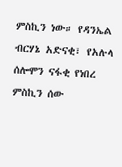ምስኪን ነው። የዳንኤል ብርሃኔ አድናቂ፣ የአሉላ ሰሎሞን ናፋቂ የነበረ ምስኪን ሰው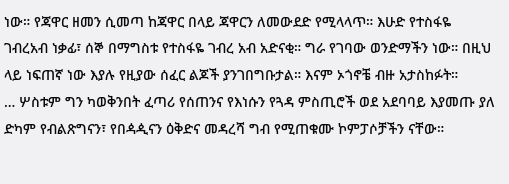ነው። የጃዋር ዘመን ሲመጣ ከጃዋር በላይ ጃዋርን ለመውደድ የሚላላጥ። እሁድ የተስፋዬ ገብረአብ ነቃፊ፣ ሰኞ በማግስቱ የተስፋዬ ገብረ አብ አድናቂ። ግራ የገባው ወንድማችን ነው። በዚህ ላይ ነፍጠኛ ነው እያሉ የዚያው ሰፈር ልጆች ያንገበግቡታል። እናም ኦጎኖቼ ብዙ አታስከፉት።
… ሦስቱም ግን ካወቅንበት ፈጣሪ የሰጠንና የእነሱን የጓዳ ምስጢሮች ወደ አደባባይ እያመጡ ያለ ድካም የብልጽግናን፣ የበዻዺናን ዕቅድና መዳረሻ ግብ የሚጠቁሙ ኮምፓሶቻችን ናቸው።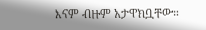እናም ብዙም አታዋክቧቸው።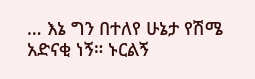… እኔ ግን በተለየ ሁኔታ የሽሜ አድናቂ ነኝ። ኑርልኝ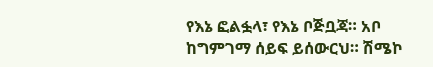የእኔ ፎልፏላ፣ የእኔ ቦጅቧጃ። አቦ ከግምገማ ሰይፍ ይሰውርህ። ሽሜኮ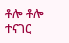ቶሎ ቶሎ ተናገር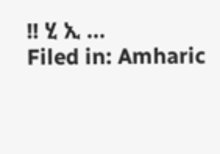!! ሂ ኢ …
Filed in: Amharic